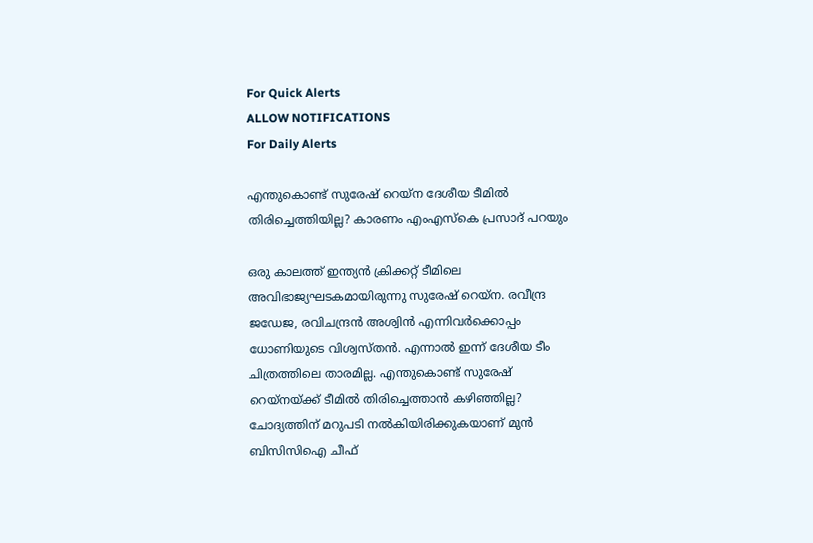For Quick Alerts
ALLOW NOTIFICATIONS
For Daily Alerts

എന്തുകൊണ്ട് സുരേഷ് റെയ്‌ന ദേശീയ ടീമില്‍ തിരിച്ചെത്തിയില്ല? കാരണം എംഎസ്‌കെ പ്രസാദ് പറയും

ഒരു കാലത്ത് ഇന്ത്യന്‍ ക്രിക്കറ്റ് ടീമിലെ അവിഭാജ്യഘടകമായിരുന്നു സുരേഷ് റെയ്‌ന. രവീന്ദ്ര ജഡേജ, രവിചന്ദ്രന്‍ അശ്വിന്‍ എന്നിവര്‍ക്കൊപ്പം ധോണിയുടെ വിശ്വസ്തന്‍. എന്നാല്‍ ഇന്ന് ദേശീയ ടീം ചിത്രത്തിലെ താരമില്ല. എന്തുകൊണ്ട് സുരേഷ് റെയ്‌നയ്ക്ക് ടീമില്‍ തിരിച്ചെത്താന്‍ കഴിഞ്ഞില്ല? ചോദ്യത്തിന് മറുപടി നല്‍കിയിരിക്കുകയാണ് മുന്‍ ബിസിസിഐ ചീഫ്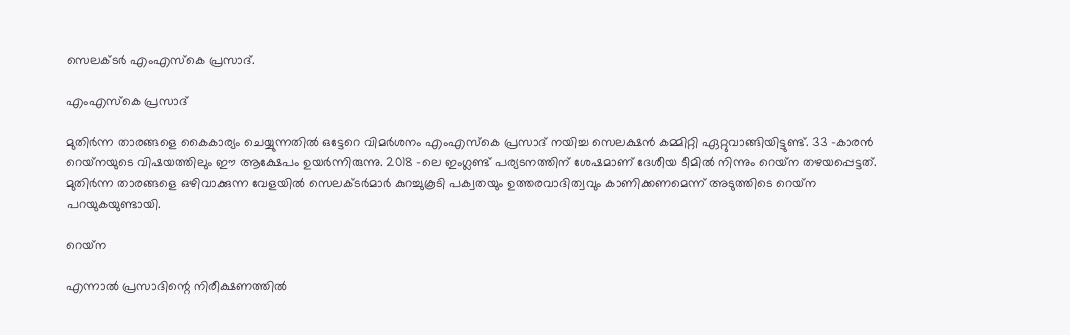സെലക്ടര്‍ എംഎസ്‌കെ പ്രസാദ്.

എംഎസ്‌കെ പ്രസാദ്

മുതിര്‍ന്ന താരങ്ങളെ കൈകാര്യം ചെയ്യുന്നതില്‍ ഒട്ടേറെ വിമര്‍ശനം എംഎസ്‌കെ പ്രസാദ് നയിച്ച സെലക്ഷന്‍ കമ്മിറ്റി ഏറ്റുവാങ്ങിയിട്ടുണ്ട്. 33 -കാരന്‍ റെയ്‌നയുടെ വിഷയത്തിലും ഈ ആക്ഷേപം ഉയര്‍ന്നിരുന്നു. 2018 -ലെ ഇംഗ്ലണ്ട് പര്യടനത്തിന് ശേഷമാണ് ദേശീയ ടീമില്‍ നിന്നും റെയ്‌ന തഴയപ്പെട്ടത്. മുതിര്‍ന്ന താരങ്ങളെ ഒഴിവാക്കുന്ന വേളയില്‍ സെലക്ടര്‍മാര്‍ കുറച്ചുകൂടി പക്വതയും ഉത്തരവാദിത്വവും കാണിക്കണമെന്ന് അടുത്തിടെ റെയ്‌ന പറയുകയുണ്ടായി.

റെയ്‌ന

എന്നാല്‍ പ്രസാദിന്റെ നിരീക്ഷണത്തില്‍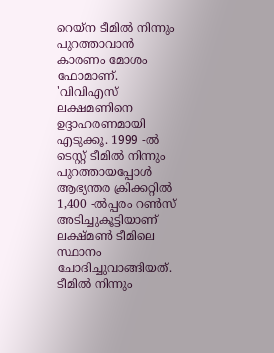റെയ്‌ന ടീമില്‍ നിന്നും പുറത്താവാന്‍ കാരണം മോശം ഫോമാണ്. 'വിവിഎസ് ലക്ഷമണിനെ ഉദ്ദാഹരണമായി എടുക്കൂ. 1999 -ല്‍ ടെസ്റ്റ് ടീമില്‍ നിന്നും പുറത്തായപ്പോള്‍ ആഭ്യന്തര ക്രിക്കറ്റില്‍ 1,400 -ല്‍പ്പരം റണ്‍സ് അടിച്ചുകൂട്ടിയാണ് ലക്ഷ്മണ്‍ ടീമിലെ സ്ഥാനം ചോദിച്ചുവാങ്ങിയത്. ടീമില്‍ നിന്നും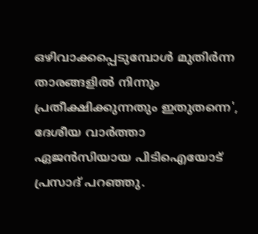ഒഴിവാക്കപ്പെടുമ്പോള്‍ മുതിര്‍ന്ന താരങ്ങളില്‍ നിന്നും പ്രതീക്ഷിക്കുന്നതും ഇതുതന്നെ', ദേശീയ വാര്‍ത്താ ഏജന്‍സിയായ പിടിഐയോട് പ്രസാദ് പറഞ്ഞു.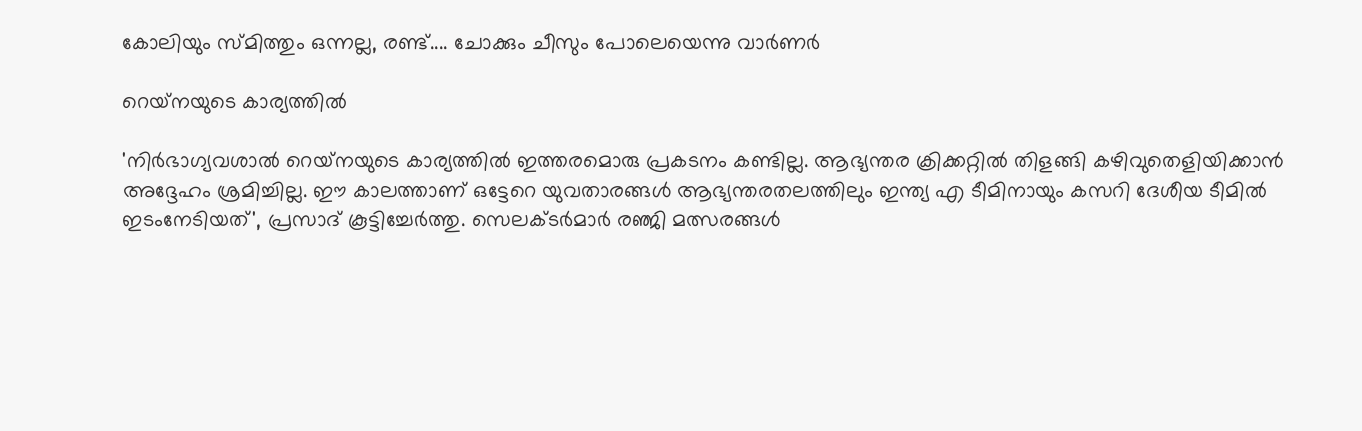കോലിയും സ്മിത്തും ഒന്നല്ല, രണ്ട്.... ചോക്കും ചീസും പോലെയെന്നു വാര്‍ണര്‍

റെയ്‌നയുടെ കാര്യത്തില്‍

'നിര്‍ഭാഗ്യവശാല്‍ റെയ്‌നയുടെ കാര്യത്തില്‍ ഇത്തരമൊരു പ്രകടനം കണ്ടില്ല. ആഭ്യന്തര ക്രിക്കറ്റില്‍ തിളങ്ങി കഴിവുതെളിയിക്കാന്‍ അദ്ദേഹം ശ്രമിച്ചില്ല. ഈ കാലത്താണ് ഒട്ടേറെ യുവതാരങ്ങള്‍ ആഭ്യന്തരതലത്തിലും ഇന്ത്യ എ ടീമിനായും കസറി ദേശീയ ടീമില്‍ ഇടംനേടിയത്', പ്രസാദ് കൂട്ടിച്ചേര്‍ത്തു. സെലക്ടര്‍മാര്‍ രഞ്ജി മത്സരങ്ങള്‍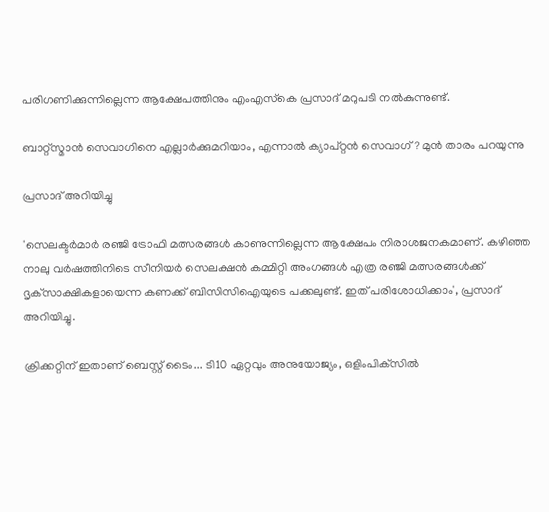പരിഗണിക്കുന്നില്ലെന്ന ആക്ഷേപത്തിനും എംഎസ്‌കെ പ്രസാദ് മറുപടി നല്‍കുന്നുണ്ട്.

ബാറ്റ്‌സ്മാന്‍ സെവാഗിനെ എല്ലാര്‍ക്കുമറിയാം, എന്നാല്‍ ക്യാപ്റ്റന്‍ സെവാഗ്? മുന്‍ താരം പറയുന്നു

പ്രസാദ് അറിയിച്ചു

'സെലക്ടര്‍മാര്‍ രഞ്ജി ട്രോഫി മത്സരങ്ങള്‍ കാണുന്നില്ലെന്ന ആക്ഷേപം നിരാശജനകമാണ്. കഴിഞ്ഞ നാലു വര്‍ഷത്തിനിടെ സീനിയര്‍ സെലക്ഷന്‍ കമ്മിറ്റി അംഗങ്ങള്‍ എത്ര രഞ്ജി മത്സരങ്ങള്‍ക്ക് ദൃക്‌സാക്ഷികളായെന്ന കണക്ക് ബിസിസിഐയുടെ പക്കലുണ്ട്. ഇത് പരിശോധിക്കാം', പ്രസാദ് അറിയിച്ചു.

ക്രിക്കറ്റിന് ഇതാണ് ബെസ്റ്റ് ടൈം... ടി10 ഏറ്റവും അനുയോജ്യം, ഒളിംപിക്‌സില്‍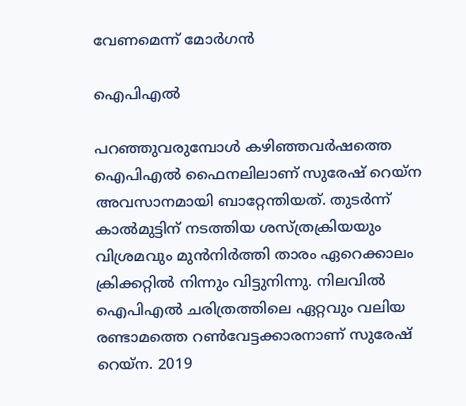വേണമെന്ന് മോര്‍ഗന്‍

ഐപിഎല്‍

പറഞ്ഞുവരുമ്പോള്‍ കഴിഞ്ഞവര്‍ഷത്തെ ഐപിഎല്‍ ഫൈനലിലാണ് സുരേഷ് റെയ്‌ന അവസാനമായി ബാറ്റേന്തിയത്. തുടര്‍ന്ന് കാല്‍മുട്ടിന് നടത്തിയ ശസ്ത്രക്രിയയും വിശ്രമവും മുന്‍നിര്‍ത്തി താരം ഏറെക്കാലം ക്രിക്കറ്റില്‍ നിന്നും വിട്ടുനിന്നു. നിലവില്‍ ഐപിഎല്‍ ചരിത്രത്തിലെ ഏറ്റവും വലിയ രണ്ടാമത്തെ റണ്‍വേട്ടക്കാരനാണ് സുരേഷ് റെയ്‌ന. 2019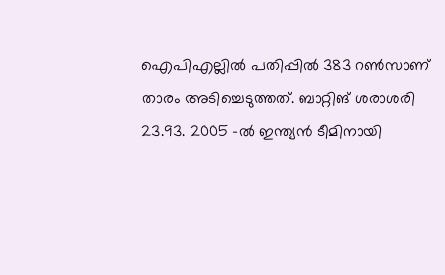ഐപിഎല്ലില്‍ പതിപ്പില്‍ 383 റണ്‍സാണ് താരം അടിച്ചെടുത്തത്. ബാറ്റിങ് ശരാശരി 23.93. 2005 -ല്‍ ഇന്ത്യന്‍ ടീമിനായി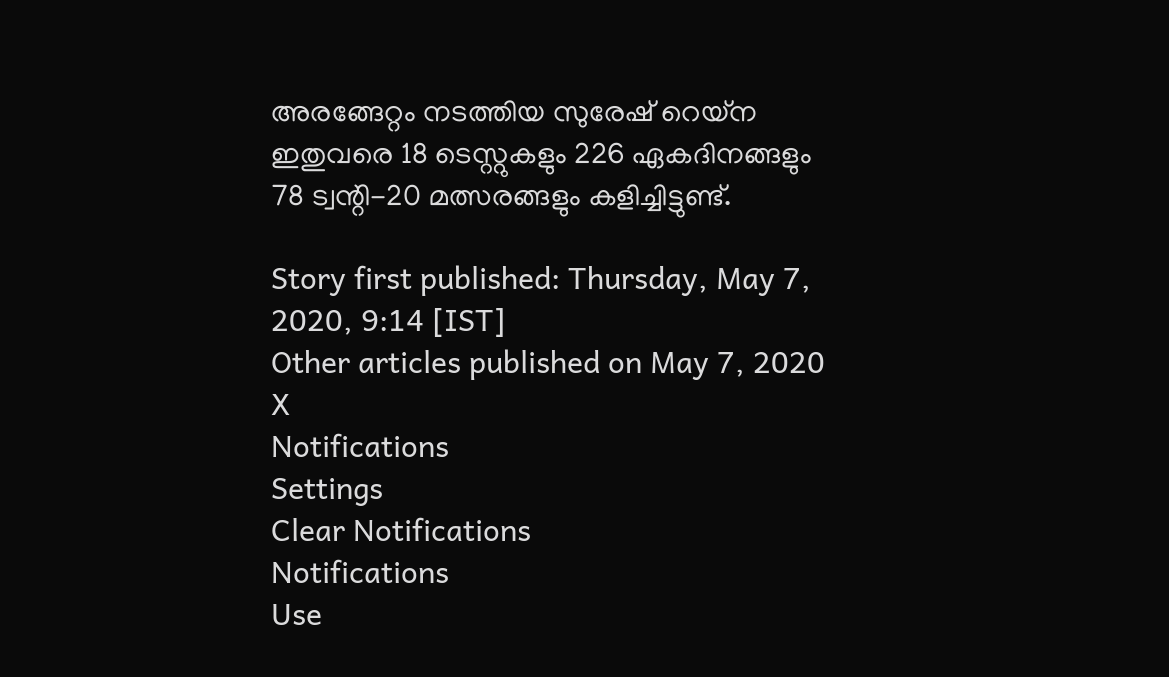അരങ്ങേറ്റം നടത്തിയ സുരേഷ് റെയ്‌ന ഇതുവരെ 18 ടെസ്റ്റുകളും 226 ഏകദിനങ്ങളും 78 ട്വന്റി-20 മത്സരങ്ങളും കളിച്ചിട്ടുണ്ട്.

Story first published: Thursday, May 7, 2020, 9:14 [IST]
Other articles published on May 7, 2020
X
Notifications
Settings
Clear Notifications
Notifications
Use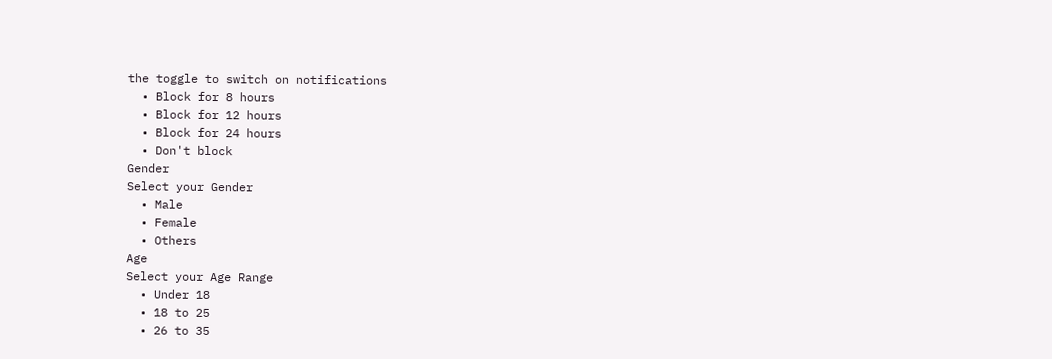the toggle to switch on notifications
  • Block for 8 hours
  • Block for 12 hours
  • Block for 24 hours
  • Don't block
Gender
Select your Gender
  • Male
  • Female
  • Others
Age
Select your Age Range
  • Under 18
  • 18 to 25
  • 26 to 35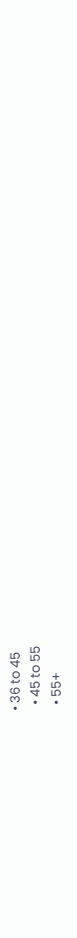• 36 to 45
  • 45 to 55
  • 55+